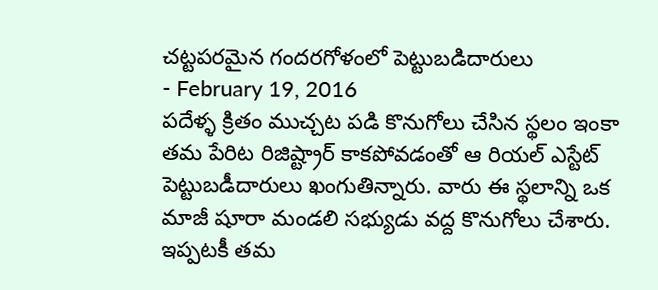చట్టపరమైన గందరగోళంలో పెట్టుబడిదారులు
- February 19, 2016
పదేళ్ళ క్రితం ముచ్చట పడి కొనుగోలు చేసిన స్థలం ఇంకా తమ పేరిట రిజిష్ట్రార్ కాకపోవడంతో ఆ రియల్ ఎస్టేట్ పెట్టుబడీదారులు ఖంగుతిన్నారు. వారు ఈ స్థలాన్ని ఒక మాజీ షూరా మండలి సభ్యుడు వద్ద కొనుగోలు చేశారు. ఇప్పటకీ తమ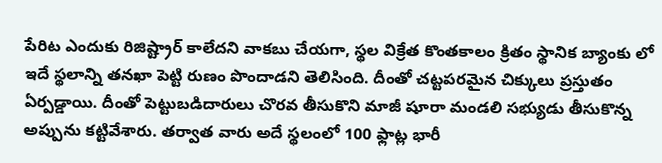పేరిట ఎందుకు రిజిష్ట్రార్ కాలేదని వాకబు చేయగా, స్థల విక్రేత కొంతకాలం క్రితం స్థానిక బ్యాంకు లో ఇదే స్థలాన్ని తనఖా పెట్టి రుణం పొందాడని తెలిసింది. దీంతో చట్టపరమైన చిక్కులు ప్రస్తుతం ఏర్పడ్డాయి. దీంతో పెట్టుబడిదారులు చొరవ తీసుకొని మాజీ షూరా మండలి సభ్యుడు తీసుకొన్న అప్పును కట్టివేశారు. తర్వాత వారు అదే స్థలంలో 100 ఫ్లాట్ల భారీ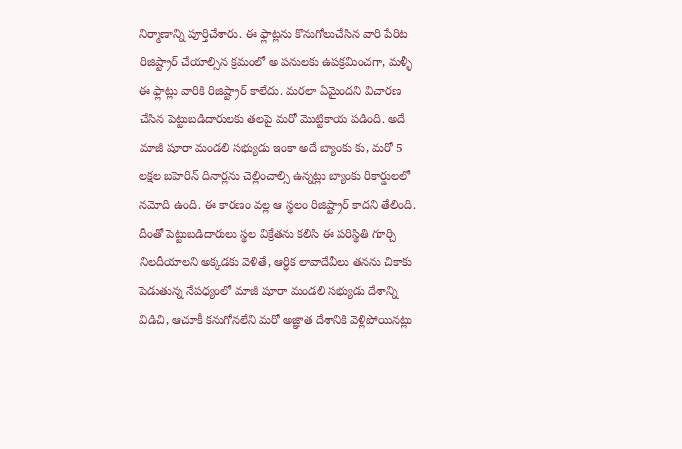నిర్మాణాన్ని పూర్తిచేశారు. ఈ ఫ్లాట్లను కొనుగోలుచేసిన వారి పేరిట రిజిష్ట్రార్ చేయాల్సిన క్రమంలో అ పనులకు ఉపక్రమించగా, మళ్ళీ ఈ ఫ్లాట్లు వారికి రిజిష్ట్రార్ కాలేదు. మరలా ఏమైందని విచారణ చేసిన పెట్టుబడిదారులకు తలపై మరో మొట్టికాయ పడింది. అదే మాజీ షూరా మండలి సభ్యుడు ఇంకా అదే బ్యాంకు కు, మరో 5 లక్షల బహెరిన్ దినార్లను చెల్లించాల్సి ఉన్నట్లు బ్యాంకు రికార్డులలో నమోది ఉంది. ఈ కారణం వల్ల ఆ స్థలం రిజిష్ట్రార్ కాదని తేలింది. దీంతో పెట్టుబడిదారులు స్థల విక్రేతను కలిసి ఈ పరిస్థితి గూర్చి నిలదీయాలని అక్కడకు వెళితే, ఆర్ధిక లావాదేవీలు తనను చికాకు పెడుతున్న నేపధ్యంలో మాజీ షూరా మండలి సభ్యుడు దేశాన్ని విడిచి, ఆచూకీ కనుగోనలేని మరో అజ్ఞాత దేశానికి వెళ్లిపోయినట్లు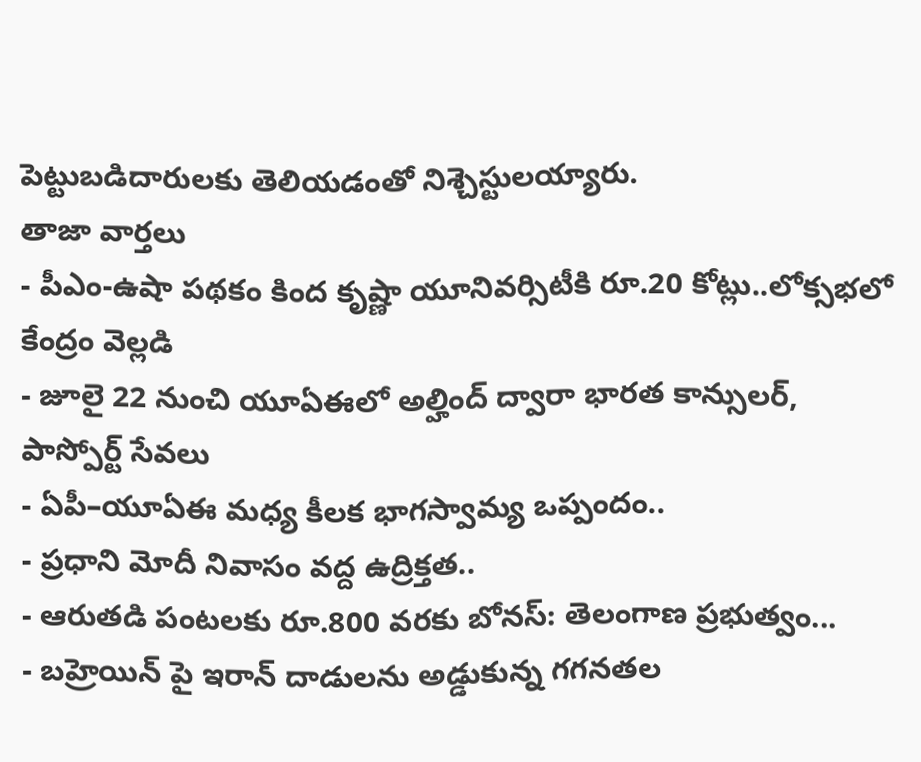పెట్టుబడిదారులకు తెలియడంతో నిశ్చెస్టులయ్యారు.
తాజా వార్తలు
- పీఎం-ఉషా పథకం కింద కృష్ణా యూనివర్సిటీకి రూ.20 కోట్లు..లోక్సభలో కేంద్రం వెల్లడి
- జూలై 22 నుంచి యూఏఈలో అల్హింద్ ద్వారా భారత కాన్సులర్, పాస్పోర్ట్ సేవలు
- ఏపీ–యూఏఈ మధ్య కీలక భాగస్వామ్య ఒప్పందం..
- ప్రధాని మోదీ నివాసం వద్ద ఉద్రిక్తత..
- ఆరుతడి పంటలకు రూ.800 వరకు బోనస్: తెలంగాణ ప్రభుత్వం...
- బహ్రెయిన్ పై ఇరాన్ దాడులను అడ్డుకున్న గగనతల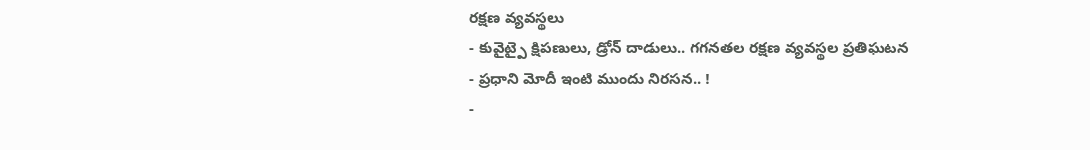రక్షణ వ్యవస్థలు
- కువైట్పై క్షిపణులు, డ్రోన్ దాడులు.. గగనతల రక్షణ వ్యవస్థల ప్రతిఘటన
- ప్రధాని మోదీ ఇంటి ముందు నిరసన.. !
-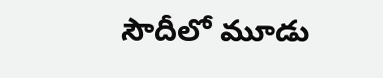సౌదీలో మూడు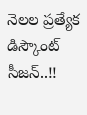నెలల ప్రత్యేక డిస్కౌంట్ సీజన్..!!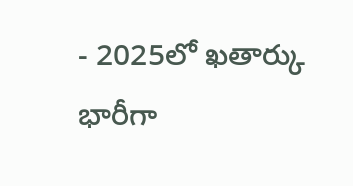- 2025లో ఖతార్కు భారీగా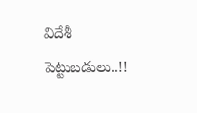విదేశీ పెట్టుబడులు..!!